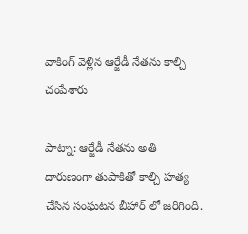వాకింగ్ వెళ్లిన ఆర్జేడీ నేతను కాల్చి చంపేశారు

పాట్నా: ఆర్జేడీ నేతను అతి దారుణంగా తుపాకితో కాల్చి హత్య చేసిన సంఘటన బీహార్ లో జరిగింది.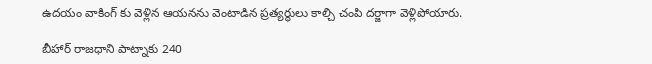ఉదయం వాకింగ్ కు వెళ్లిన ఆయనను వెంటాడిన ప్రత్యర్థులు కాల్చి చంపి దర్జాగా వెళ్లిపోయారు.

బీహార్ రాజధాని పాట్నాకు 240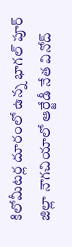కిలోమీటర్ల దూరంలో ఉన్న భాగల్ పూర్ జిల్లా నౌగచియాలో ఆర్జేడీ నేత వినోద్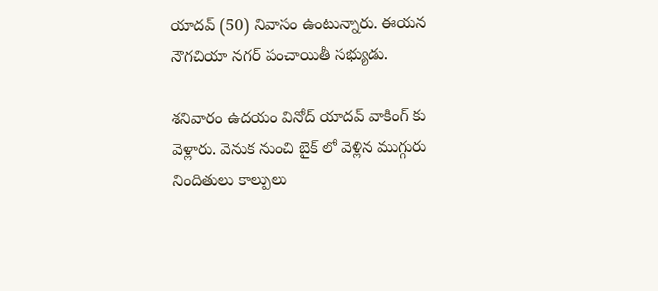యాదవ్ (50) నివాసం ఉంటున్నారు. ఈయన నౌగచియా నగర్ పంచాయితీ సభ్యుడు.

శనివారం ఉదయం వినోద్ యాదవ్ వాకింగ్ కు వెళ్లారు. వెనుక నుంచి బైక్ లో వెళ్లిన ముగ్గురు నిందితులు కాల్పులు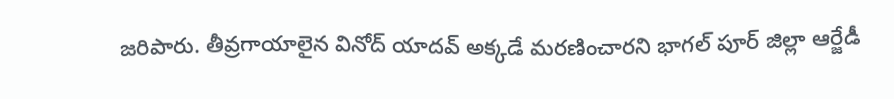జరిపారు. తీవ్రగాయాలైన వినోద్ యాదవ్ అక్కడే మరణించారని భాగల్ పూర్ జిల్లా ఆర్జేడీ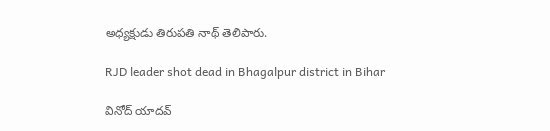అధ్యక్షుడు తిరుపతి నాథ్ తెలిపారు.

RJD leader shot dead in Bhagalpur district in Bihar

వినోద్ యాదవ్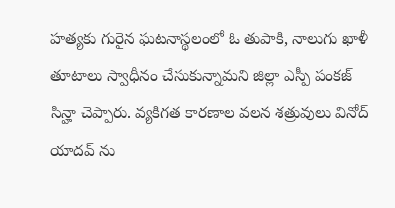హత్యకు గురైన ఘటనాస్థలంలో ఓ తుపాకి, నాలుగు ఖాళీ తూటాలు స్వాధీనం చేసుకున్నామని జిల్లా ఎస్పీ పంకజ్ సిన్హా చెప్పారు. వ్యకిగత కారణాల వలన శత్రువులు వినోద్ యాదవ్ ను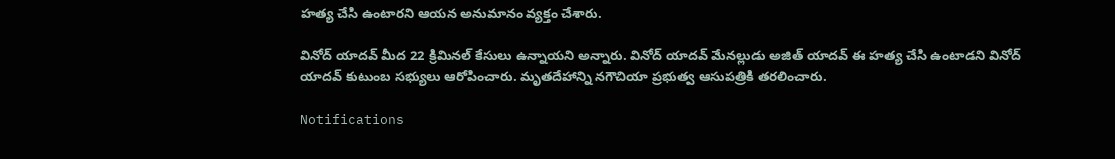హత్య చేసి ఉంటారని ఆయన అనుమానం వ్యక్తం చేశారు.

వినోద్ యాదవ్ మీద 22 క్రిమినల్ కేసులు ఉన్నాయని అన్నారు. వినోద్ యాదవ్ మేనల్లుడు అజిత్ యాదవ్ ఈ హత్య చేసి ఉంటాడని వినోద్ యాదవ్ కుటుంబ సభ్యులు ఆరోపించారు. మృతదేహాన్ని నగౌచియా ప్రభుత్వ ఆసుపత్రికి తరలించారు.

Notifications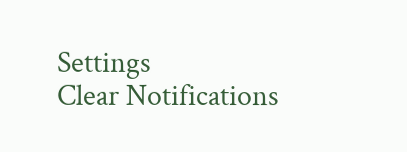Settings
Clear Notifications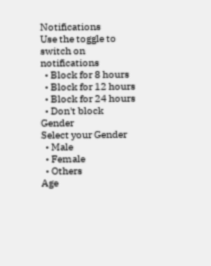Notifications
Use the toggle to switch on notifications
  • Block for 8 hours
  • Block for 12 hours
  • Block for 24 hours
  • Don't block
Gender
Select your Gender
  • Male
  • Female
  • Others
Age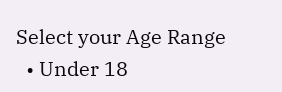Select your Age Range
  • Under 18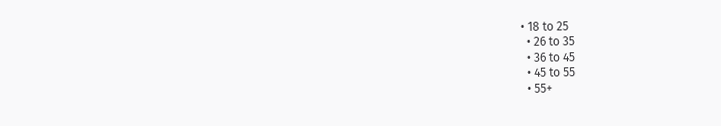• 18 to 25
  • 26 to 35
  • 36 to 45
  • 45 to 55
  • 55+